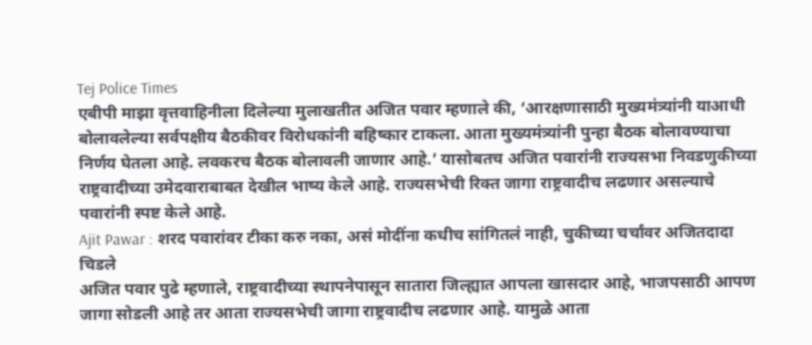Tej Police Times
एबीपी माझा वृत्तवाहिनीला दिलेल्या मुलाखतीत अजित पवार म्हणाले की, ‘आरक्षणासाठी मुख्यमंत्र्यांनी याआधी बोलावलेल्या सर्वपक्षीय बैठकीवर विरोधकांनी बहिष्कार टाकला. आता मुख्यमंत्र्यांनी पुन्हा बैठक बोलावण्याचा निर्णय घेतला आहे. लवकरच बैठक बोलावली जाणार आहे.’ यासोबतच अजित पवारांनी राज्यसभा निवडणुकीच्या राष्ट्रवादीच्या उमेदवाराबाबत देखील भाष्य केले आहे. राज्यसभेची रिक्त जागा राष्ट्रवादीच लढणार असल्याचे पवारांनी स्पष्ट केले आहे.
Ajit Pawar : शरद पवारांवर टीका करु नका, असं मोदींना कधीच सांगितलं नाही, चुकीच्या चर्चांवर अजितदादा चिडले
अजित पवार पुढे म्हणाले, राष्ट्रवादीच्या स्थापनेपासून सातारा जिल्ह्यात आपला खासदार आहे, भाजपसाठी आपण जागा सोडली आहे तर आता राज्यसभेची जागा राष्ट्रवादीच लढणार आहे. यामुळे आता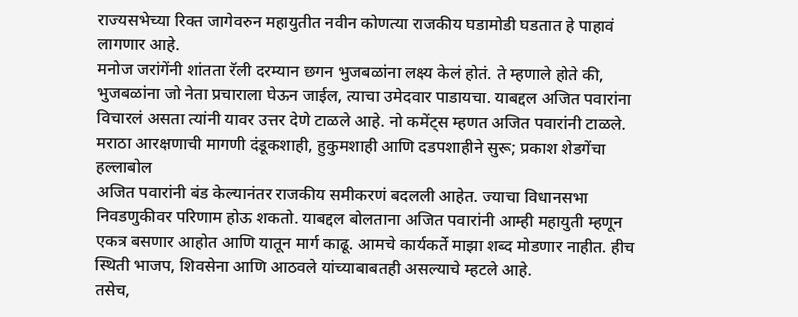राज्यसभेच्या रिक्त जागेवरुन महायुतीत नवीन कोणत्या राजकीय घडामोडी घडतात हे पाहावं लागणार आहे.
मनोज जरांगेंनी शांतता रॅली दरम्यान छगन भुजबळांना लक्ष्य केलं होतं. ते म्हणाले होते की, भुजबळांना जो नेता प्रचाराला घेऊन जाईल, त्याचा उमेदवार पाडायचा. याबद्दल अजित पवारांना विचारलं असता त्यांनी यावर उत्तर देणे टाळले आहे. नो कमेंट्स म्हणत अजित पवारांनी टाळले.
मराठा आरक्षणाची मागणी दंडूकशाही, हुकुमशाही आणि दडपशाहीने सुरू; प्रकाश शेडगेंचा हल्लाबोल
अजित पवारांनी बंड केल्यानंतर राजकीय समीकरणं बदलली आहेत. ज्याचा विधानसभा निवडणुकीवर परिणाम होऊ शकतो. याबद्दल बोलताना अजित पवारांनी आम्ही महायुती म्हणून एकत्र बसणार आहोत आणि यातून मार्ग काढू. आमचे कार्यकर्ते माझा शब्द मोडणार नाहीत. हीच स्थिती भाजप, शिवसेना आणि आठवले यांच्याबाबतही असल्याचे म्हटले आहे.
तसेच,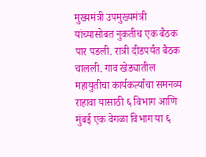मुख्यमंत्री उपमुख्यमंत्री यांच्यासोबत नुकतीच एक बैठक पार पडली. रात्री दीडपर्यंत बैठक चालली. गाव खेड्यातील महायुतीचा कार्यकर्त्यांचा समनव्य राहावा यासाठी ६ विभाग आणि मुंबई एक वेगळा विभाग या ६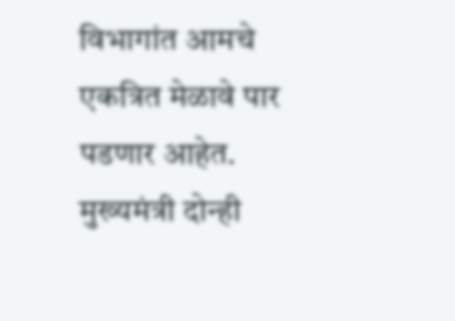विभागांत आमचे एकत्रित मेळावे पार पडणार आहेत. मुख्यमंत्री दोन्ही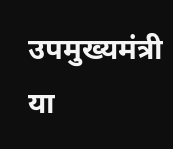उपमुख्यमंत्री या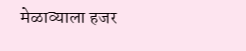मेळाव्याला हजर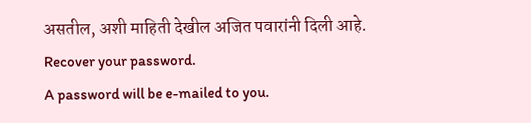असतील, अशी माहिती देखील अजित पवारांनी दिली आहे.
Recover your password.
A password will be e-mailed to you.